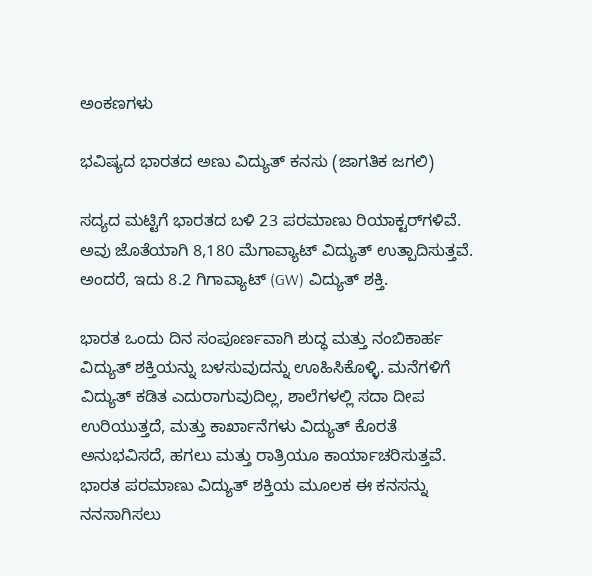ಅಂಕಣಗಳು

ಭವಿಷ್ಯದ ಭಾರತದ ಅಣು ವಿದ್ಯುತ್ ಕನಸು (ಜಾಗತಿಕ ಜಗಲಿ)

ಸದ್ಯದ ಮಟ್ಟಿಗೆ ಭಾರತದ ಬಳಿ 23 ಪರಮಾಣು ರಿಯಾಕ್ಟರ್‌ಗಳಿವೆ. ಅವು ಜೊತೆಯಾಗಿ 8,180 ಮೆಗಾವ್ಯಾಟ್ ವಿದ್ಯುತ್ ಉತ್ಪಾದಿಸುತ್ತವೆ. ಅಂದರೆ, ಇದು 8.2 ಗಿಗಾವ್ಯಾಟ್ (GW) ವಿದ್ಯುತ್ ಶಕ್ತಿ.

ಭಾರತ ಒಂದು ದಿನ ಸಂಪೂರ್ಣವಾಗಿ ಶುದ್ಧ ಮತ್ತು ನಂಬಿಕಾರ್ಹ ವಿದ್ಯುತ್ ಶಕ್ತಿಯನ್ನು ಬಳಸುವುದನ್ನು ಊಹಿಸಿಕೊಳ್ಳಿ. ಮನೆಗಳಿಗೆ ವಿದ್ಯುತ್ ಕಡಿತ ಎದುರಾಗುವುದಿಲ್ಲ, ಶಾಲೆಗಳಲ್ಲಿ ಸದಾ ದೀಪ ಉರಿಯುತ್ತದೆ, ಮತ್ತು ಕಾರ್ಖಾನೆಗಳು ವಿದ್ಯುತ್ ಕೊರತೆ ಅನುಭವಿಸದೆ, ಹಗಲು ಮತ್ತು ರಾತ್ರಿಯೂ ಕಾರ್ಯಾಚರಿಸುತ್ತವೆ. ಭಾರತ ಪರಮಾಣು ವಿದ್ಯುತ್ ಶಕ್ತಿಯ ಮೂಲಕ ಈ ಕನಸನ್ನು ನನಸಾಗಿಸಲು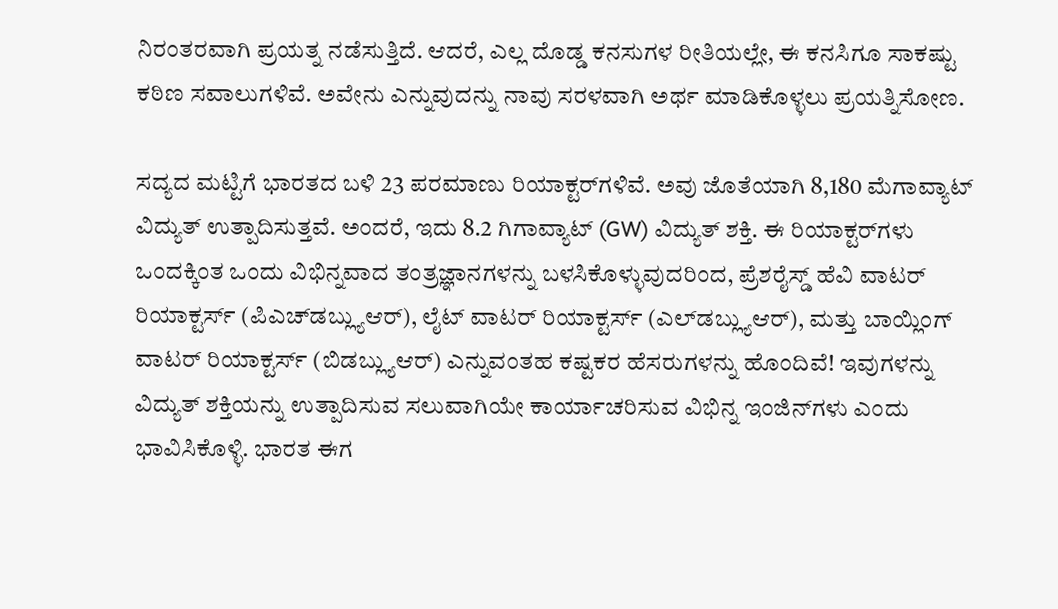ನಿರಂತರವಾಗಿ ಪ್ರಯತ್ನ ನಡೆಸುತ್ತಿದೆ. ಆದರೆ, ಎಲ್ಲ ದೊಡ್ಡ ಕನಸುಗಳ ರೀತಿಯಲ್ಲೇ, ಈ ಕನಸಿಗೂ ಸಾಕಷ್ಟು ಕಠಿಣ ಸವಾಲುಗಳಿವೆ. ಅವೇನು ಎನ್ನುವುದನ್ನು ನಾವು ಸರಳವಾಗಿ ಅರ್ಥ ಮಾಡಿಕೊಳ್ಳಲು ಪ್ರಯತ್ನಿಸೋಣ.

ಸದ್ಯದ ಮಟ್ಟಿಗೆ ಭಾರತದ ಬಳಿ 23 ಪರಮಾಣು ರಿಯಾಕ್ಟರ್‌ಗಳಿವೆ. ಅವು ಜೊತೆಯಾಗಿ 8,180 ಮೆಗಾವ್ಯಾಟ್ ವಿದ್ಯುತ್ ಉತ್ಪಾದಿಸುತ್ತವೆ. ಅಂದರೆ, ಇದು 8.2 ಗಿಗಾವ್ಯಾಟ್ (GW) ವಿದ್ಯುತ್ ಶಕ್ತಿ. ಈ ರಿಯಾಕ್ಟರ್‌ಗಳು ಒಂದಕ್ಕಿಂತ ಒಂದು ವಿಭಿನ್ನವಾದ ತಂತ್ರಜ್ಞಾನಗಳನ್ನು ಬಳಸಿಕೊಳ್ಳುವುದರಿಂದ, ಪ್ರೆಶರೈಸ್ಡ್ ಹೆವಿ ವಾಟರ್ ರಿಯಾಕ್ಟರ್ಸ್ (ಪಿಎಚ್‌ಡಬ್ಲ್ಯುಆರ್), ಲೈಟ್ ವಾಟರ್ ರಿಯಾಕ್ಟರ್ಸ್ (ಎಲ್‌ಡಬ್ಲ್ಯುಆರ್), ಮತ್ತು ಬಾಯ್ಲಿಂಗ್ ವಾಟರ್ ರಿಯಾಕ್ಟರ್ಸ್ (ಬಿಡಬ್ಲ್ಯುಆರ್) ಎನ್ನುವಂತಹ ಕಷ್ಟಕರ ಹೆಸರುಗಳನ್ನು ಹೊಂದಿವೆ! ಇವುಗಳನ್ನು ವಿದ್ಯುತ್ ಶಕ್ತಿಯನ್ನು ಉತ್ಪಾದಿಸುವ ಸಲುವಾಗಿಯೇ ಕಾರ್ಯಾಚರಿಸುವ ವಿಭಿನ್ನ ಇಂಜಿನ್‌ಗಳು ಎಂದು ಭಾವಿಸಿಕೊಳ್ಳಿ. ಭಾರತ ಈಗ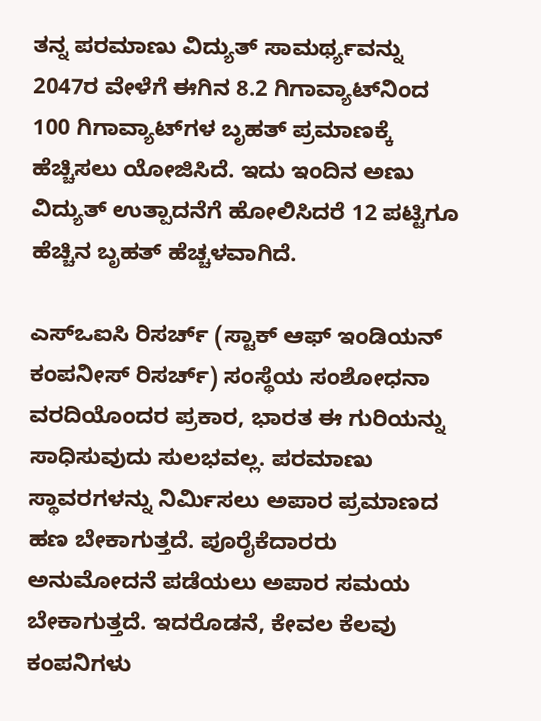ತನ್ನ ಪರಮಾಣು ವಿದ್ಯುತ್ ಸಾಮರ್ಥ್ಯವನ್ನು 2047ರ ವೇಳೆಗೆ ಈಗಿನ 8.2 ಗಿಗಾವ್ಯಾಟ್‌ನಿಂದ 100 ಗಿಗಾವ್ಯಾಟ್‌ಗಳ ಬೃಹತ್ ಪ್ರಮಾಣಕ್ಕೆ ಹೆಚ್ಚಿಸಲು ಯೋಜಿಸಿದೆ. ಇದು ಇಂದಿನ ಅಣು ವಿದ್ಯುತ್ ಉತ್ಪಾದನೆಗೆ ಹೋಲಿಸಿದರೆ 12 ಪಟ್ಟಿಗೂ ಹೆಚ್ಚಿನ ಬೃಹತ್ ಹೆಚ್ಚಳವಾಗಿದೆ.

ಎಸ್ಒಐಸಿ ರಿಸರ್ಚ್ (ಸ್ಟಾಕ್ ಆಫ್ ಇಂಡಿಯನ್ ಕಂಪನೀಸ್ ರಿಸರ್ಚ್) ಸಂಸ್ಥೆಯ ಸಂಶೋಧನಾ ವರದಿಯೊಂದರ ಪ್ರಕಾರ, ಭಾರತ ಈ ಗುರಿಯನ್ನು ಸಾಧಿಸುವುದು ಸುಲಭವಲ್ಲ. ಪರಮಾಣು ಸ್ಥಾವರಗಳನ್ನು ನಿರ್ಮಿಸಲು ಅಪಾರ ಪ್ರಮಾಣದ ಹಣ ಬೇಕಾಗುತ್ತದೆ. ಪೂರೈಕೆದಾರರು ಅನುಮೋದನೆ ಪಡೆಯಲು ಅಪಾರ ಸಮಯ ಬೇಕಾಗುತ್ತದೆ. ಇದರೊಡನೆ, ಕೇವಲ ಕೆಲವು ಕಂಪನಿಗಳು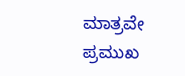ಮಾತ್ರವೇ ಪ್ರಮುಖ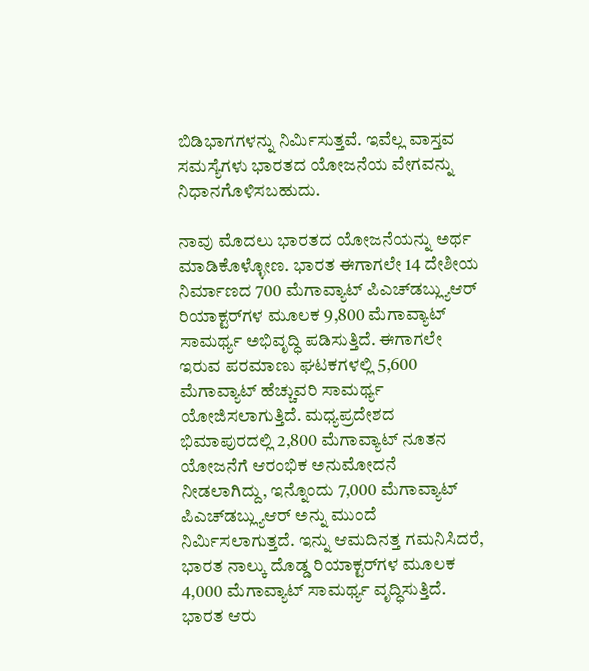ಬಿಡಿಭಾಗಗಳನ್ನು ನಿರ್ಮಿಸುತ್ತವೆ. ಇವೆಲ್ಲ ವಾಸ್ತವ ಸಮಸ್ಯೆಗಳು ಭಾರತದ ಯೋಜನೆಯ ವೇಗವನ್ನು ನಿಧಾನಗೊಳಿಸಬಹುದು.

ನಾವು ಮೊದಲು ಭಾರತದ ಯೋಜನೆಯನ್ನು ಅರ್ಥ ಮಾಡಿಕೊಳ್ಳೋಣ. ಭಾರತ ಈಗಾಗಲೇ 14 ದೇಶೀಯ ನಿರ್ಮಾಣದ 700 ಮೆಗಾವ್ಯಾಟ್ ಪಿಎಚ್‌ಡಬ್ಲ್ಯುಆರ್ ರಿಯಾಕ್ಟರ್‌ಗಳ ಮೂಲಕ 9,800 ಮೆಗಾವ್ಯಾಟ್ ಸಾಮರ್ಥ್ಯ ಅಭಿವೃದ್ಧಿ ಪಡಿಸುತ್ತಿದೆ. ಈಗಾಗಲೇ ಇರುವ ಪರಮಾಣು ಘಟಕಗಳಲ್ಲಿ 5,600 ಮೆಗಾವ್ಯಾಟ್ ಹೆಚ್ಚುವರಿ ಸಾಮರ್ಥ್ಯ ಯೋಜಿಸಲಾಗುತ್ತಿದೆ. ಮಧ್ಯಪ್ರದೇಶದ ಭಿಮಾಪುರದಲ್ಲಿ 2,800 ಮೆಗಾವ್ಯಾಟ್ ನೂತನ ಯೋಜನೆಗೆ ಆರಂಭಿಕ ಅನುಮೋದನೆ ನೀಡಲಾಗಿದ್ದು, ಇನ್ನೊಂದು 7,000 ಮೆಗಾವ್ಯಾಟ್ ಪಿಎಚ್‌ಡಬ್ಲ್ಯುಆರ್‌ ಅನ್ನು ಮುಂದೆ ನಿರ್ಮಿಸಲಾಗುತ್ತದೆ. ಇನ್ನು ಆಮದಿನತ್ತ ಗಮನಿಸಿದರೆ, ಭಾರತ ನಾಲ್ಕು ದೊಡ್ಡ ರಿಯಾಕ್ಟರ್‌ಗಳ ಮೂಲಕ 4,000 ಮೆಗಾವ್ಯಾಟ್ ಸಾಮರ್ಥ್ಯ ವೃದ್ಧಿಸುತ್ತಿದೆ. ಭಾರತ ಆರು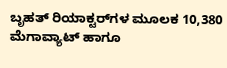ಬೃಹತ್ ರಿಯಾಕ್ಟರ್‌ಗಳ ಮೂಲಕ 10,380 ಮೆಗಾವ್ಯಾಟ್ ಹಾಗೂ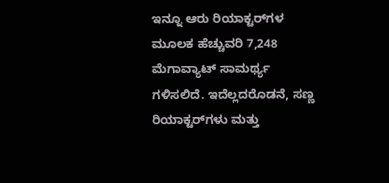ಇನ್ನೂ ಆರು ರಿಯಾಕ್ಟರ್‌ಗಳ ಮೂಲಕ ಹೆಚ್ಚುವರಿ 7,248 ಮೆಗಾವ್ಯಾಟ್ ಸಾಮರ್ಥ್ಯ ಗಳಿಸಲಿದೆ. ಇದೆಲ್ಲದರೊಡನೆ, ಸಣ್ಣ ರಿಯಾಕ್ಟರ್‌ಗಳು ಮತ್ತು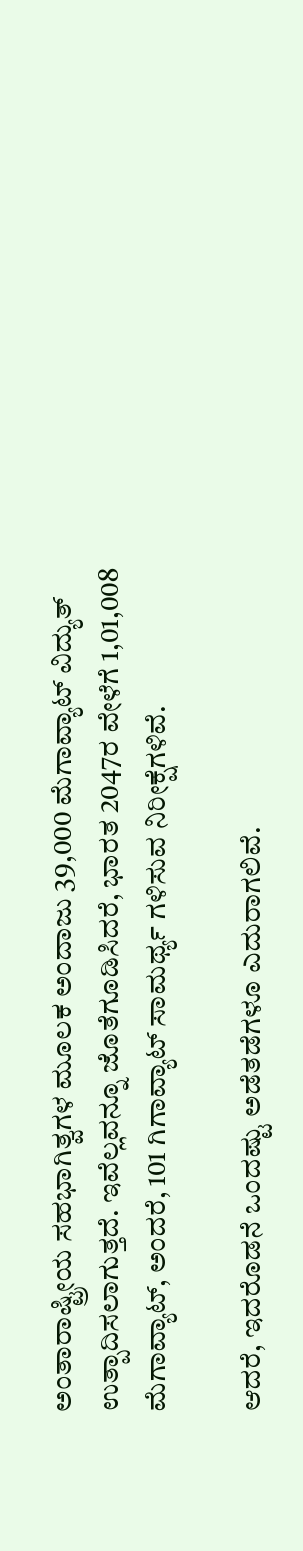ಅಂತಾರಾಷ್ಟ್ರೀಯ ಸಹಭಾಗಿತ್ವಗಳ ಮೂಲಕ ಅಂದಾಜು 39,000 ಮೆಗಾವ್ಯಾಟ್ ವಿದ್ಯುತ್ ಉತ್ಪಾದಿಸಲಾಗುತ್ತದೆ. ಇವೆಲ್ಲವನ್ನೂ ಜೊತೆಗೂಡಿಸಿದರೆ, ಭಾರತ 2047ರ ವೇಳೆಗೆ 1,01,008 ಮೆಗಾವ್ಯಾಟ್, ಅಂದರೆ, 101 ಗಿಗಾವ್ಯಾಟ್ ಸಾಮರ್ಥ್ಯ ಗಳಿಸುವ ನಿರೀಕ್ಷೆಗಳಿವೆ.

ಆದರೆ, ಇದರೊಡನೆ ಒಂದಷ್ಟು ಅಡೆತಡೆಗಳೂ ಎದುರಾಗಲಿವೆ.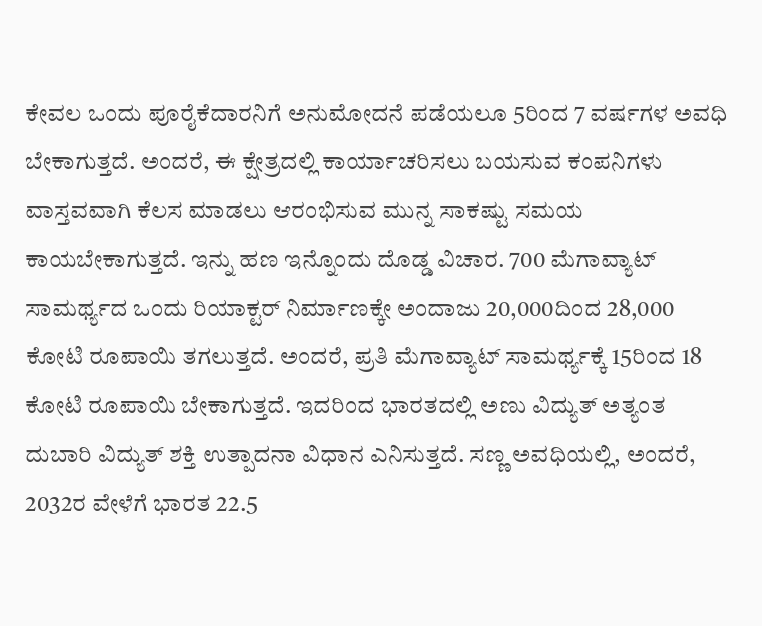ಕೇವಲ ಒಂದು ಪೂರೈಕೆದಾರನಿಗೆ ಅನುಮೋದನೆ ಪಡೆಯಲೂ 5ರಿಂದ 7 ವರ್ಷಗಳ ಅವಧಿ ಬೇಕಾಗುತ್ತದೆ. ಅಂದರೆ, ಈ ಕ್ಷೇತ್ರದಲ್ಲಿ ಕಾರ್ಯಾಚರಿಸಲು ಬಯಸುವ ಕಂಪನಿಗಳು ವಾಸ್ತವವಾಗಿ ಕೆಲಸ ಮಾಡಲು ಆರಂಭಿಸುವ ಮುನ್ನ ಸಾಕಷ್ಟು ಸಮಯ ಕಾಯಬೇಕಾಗುತ್ತದೆ. ಇನ್ನು ಹಣ ಇನ್ನೊಂದು ದೊಡ್ಡ ವಿಚಾರ. 700 ಮೆಗಾವ್ಯಾಟ್ ಸಾಮರ್ಥ್ಯದ ಒಂದು ರಿಯಾಕ್ಟರ್ ನಿರ್ಮಾಣಕ್ಕೇ ಅಂದಾಜು 20,000ದಿಂದ 28,000 ಕೋಟಿ ರೂಪಾಯಿ ತಗಲುತ್ತದೆ. ಅಂದರೆ, ಪ್ರತಿ ಮೆಗಾವ್ಯಾಟ್ ಸಾಮರ್ಥ್ಯಕ್ಕೆ 15ರಿಂದ 18 ಕೋಟಿ ರೂಪಾಯಿ ಬೇಕಾಗುತ್ತದೆ. ಇದರಿಂದ ಭಾರತದಲ್ಲಿ ಅಣು ವಿದ್ಯುತ್ ಅತ್ಯಂತ ದುಬಾರಿ ವಿದ್ಯುತ್ ಶಕ್ತಿ ಉತ್ಪಾದನಾ ವಿಧಾನ ಎನಿಸುತ್ತದೆ. ಸಣ್ಣ ಅವಧಿಯಲ್ಲಿ, ಅಂದರೆ, 2032ರ ವೇಳೆಗೆ ಭಾರತ 22.5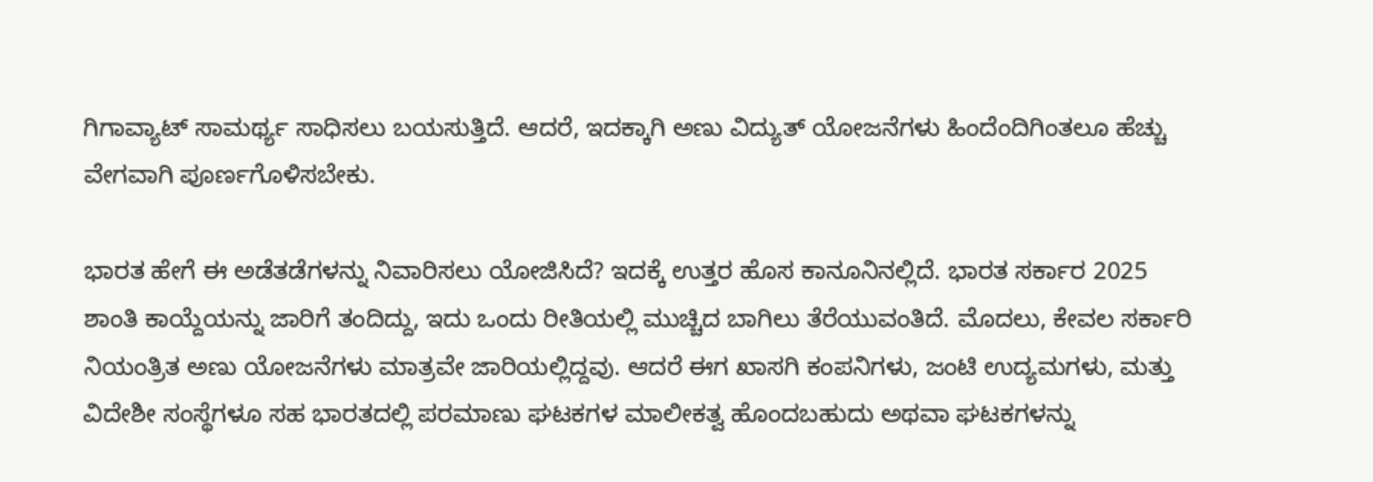ಗಿಗಾವ್ಯಾಟ್ ಸಾಮರ್ಥ್ಯ ಸಾಧಿಸಲು ಬಯಸುತ್ತಿದೆ. ಆದರೆ, ಇದಕ್ಕಾಗಿ ಅಣು ವಿದ್ಯುತ್ ಯೋಜನೆಗಳು ಹಿಂದೆಂದಿಗಿಂತಲೂ ಹೆಚ್ಚು ವೇಗವಾಗಿ ಪೂರ್ಣಗೊಳಿಸಬೇಕು.

ಭಾರತ ಹೇಗೆ ಈ ಅಡೆತಡೆಗಳನ್ನು ನಿವಾರಿಸಲು ಯೋಜಿಸಿದೆ? ಇದಕ್ಕೆ ಉತ್ತರ ಹೊಸ ಕಾನೂನಿನಲ್ಲಿದೆ. ಭಾರತ ಸರ್ಕಾರ 2025 ಶಾಂತಿ ಕಾಯ್ದೆಯನ್ನು ಜಾರಿಗೆ ತಂದಿದ್ದು, ಇದು ಒಂದು ರೀತಿಯಲ್ಲಿ ಮುಚ್ಚಿದ ಬಾಗಿಲು ತೆರೆಯುವಂತಿದೆ. ಮೊದಲು, ಕೇವಲ ಸರ್ಕಾರಿ ನಿಯಂತ್ರಿತ ಅಣು ಯೋಜನೆಗಳು ಮಾತ್ರವೇ ಜಾರಿಯಲ್ಲಿದ್ದವು. ಆದರೆ ಈಗ ಖಾಸಗಿ ಕಂಪನಿಗಳು, ಜಂಟಿ ಉದ್ಯಮಗಳು, ಮತ್ತು ವಿದೇಶೀ ಸಂಸ್ಥೆಗಳೂ ಸಹ ಭಾರತದಲ್ಲಿ ಪರಮಾಣು ಘಟಕಗಳ ಮಾಲೀಕತ್ವ ಹೊಂದಬಹುದು ಅಥವಾ ಘಟಕಗಳನ್ನು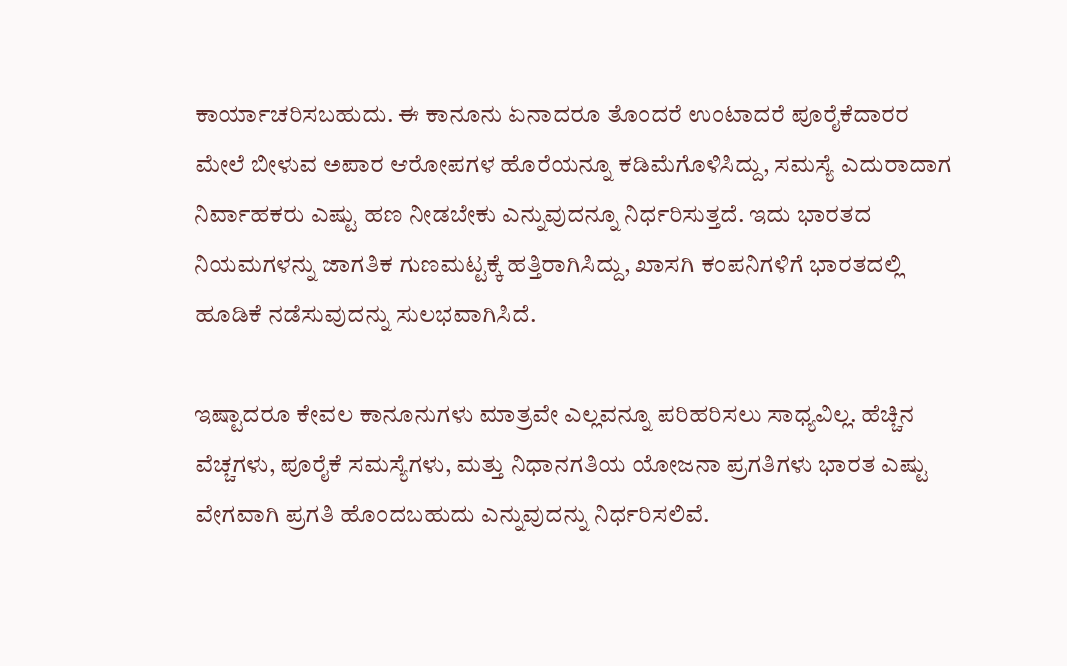ಕಾರ್ಯಾಚರಿಸಬಹುದು. ಈ ಕಾನೂನು ಏನಾದರೂ ತೊಂದರೆ ಉಂಟಾದರೆ ಪೂರೈಕೆದಾರರ ಮೇಲೆ ಬೀಳುವ ಅಪಾರ ಆರೋಪಗಳ ಹೊರೆಯನ್ನೂ ಕಡಿಮೆಗೊಳಿಸಿದ್ದು, ಸಮಸ್ಯೆ ಎದುರಾದಾಗ ನಿರ್ವಾಹಕರು ಎಷ್ಟು ಹಣ ನೀಡಬೇಕು ಎನ್ನುವುದನ್ನೂ ನಿರ್ಧರಿಸುತ್ತದೆ. ಇದು ಭಾರತದ ನಿಯಮಗಳನ್ನು ಜಾಗತಿಕ ಗುಣಮಟ್ಟಕ್ಕೆ ಹತ್ತಿರಾಗಿಸಿದ್ದು, ಖಾಸಗಿ ಕಂಪನಿಗಳಿಗೆ ಭಾರತದಲ್ಲಿ ಹೂಡಿಕೆ ನಡೆಸುವುದನ್ನು ಸುಲಭವಾಗಿಸಿದೆ.

ಇಷ್ಟಾದರೂ ಕೇವಲ ಕಾನೂನುಗಳು ಮಾತ್ರವೇ ಎಲ್ಲವನ್ನೂ ಪರಿಹರಿಸಲು ಸಾಧ್ಯವಿಲ್ಲ. ಹೆಚ್ಚಿನ ವೆಚ್ಚಗಳು, ಪೂರೈಕೆ ಸಮಸ್ಯೆಗಳು, ಮತ್ತು ನಿಧಾನಗತಿಯ ಯೋಜನಾ ಪ್ರಗತಿಗಳು ಭಾರತ ಎಷ್ಟು ವೇಗವಾಗಿ ಪ್ರಗತಿ ಹೊಂದಬಹುದು ಎನ್ನುವುದನ್ನು ನಿರ್ಧರಿಸಲಿವೆ.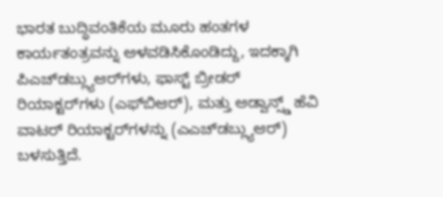ಭಾರತ ಬುದ್ಧಿವಂತಿಕೆಯ ಮೂರು ಹಂತಗಳ ಕಾರ್ಯತಂತ್ರವನ್ನು ಅಳವಡಿಸಿಕೊಂಡಿದ್ದು, ಇದಕ್ಕಾಗಿ ಪಿಎಚ್‌ಡಬ್ಲ್ಯುಆರ್‌ಗಳು, ಫಾಸ್ಟ್ ಬ್ರೀಡರ್ ರಿಯಾಕ್ಟರ್‌ಗಳು (ಎಫ್‌ಬಿಆರ್), ಮತ್ತು ಅಡ್ವಾನ್ಸ್ಡ್ ಹೆವಿ ವಾಟರ್ ರಿಯಾಕ್ಟರ್‌ಗಳನ್ನು (ಎಎಚ್‌ಡಬ್ಲ್ಯುಆರ್) ಬಳಸುತ್ತಿದೆ.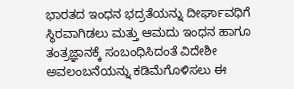ಭಾರತದ ಇಂಧನ ಭದ್ರತೆಯನ್ನು ದೀರ್ಘಾವಧಿಗೆ ಸ್ಥಿರವಾಗಿಡಲು ಮತ್ತು ಆಮದು ಇಂಧನ ಹಾಗೂ ತಂತ್ರಜ್ಞಾನಕ್ಕೆ ಸಂಬಂಧಿಸಿದಂತೆ ವಿದೇಶೀ ಅವಲಂಬನೆಯನ್ನು ಕಡಿಮೆಗೊಳಿಸಲು ಈ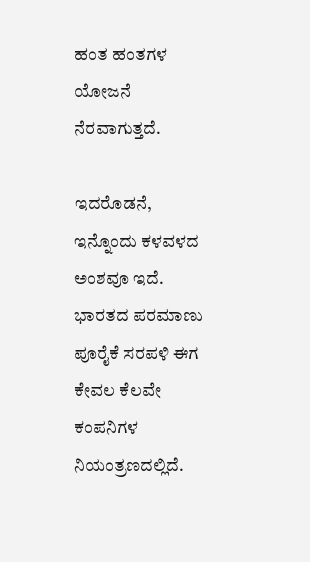ಹಂತ ಹಂತಗಳ ಯೋಜನೆ ನೆರವಾಗುತ್ತದೆ.

ಇದರೊಡನೆ, ಇನ್ನೊಂದು ಕಳವಳದ ಅಂಶವೂ ಇದೆ. ಭಾರತದ ಪರಮಾಣು ಪೂರೈಕೆ ಸರಪಳಿ ಈಗ ಕೇವಲ ಕೆಲವೇ ಕಂಪನಿಗಳ ನಿಯಂತ್ರಣದಲ್ಲಿದೆ.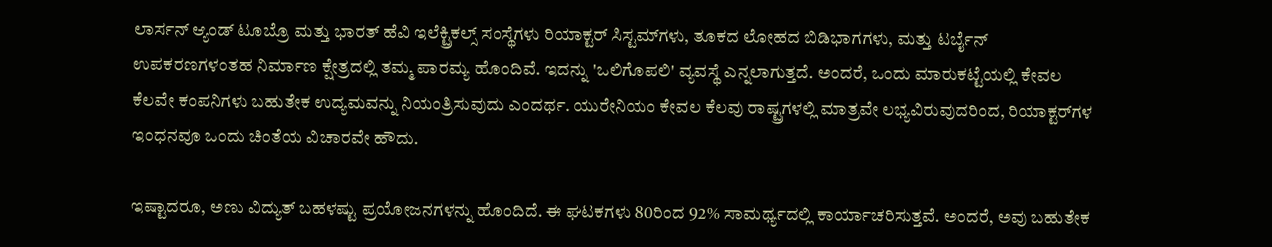ಲಾರ್ಸನ್ ಆ್ಯಂಡ್ ಟೂಬ್ರೊ ಮತ್ತು ಭಾರತ್ ಹೆವಿ ಇಲೆಕ್ಟ್ರಿಕಲ್ಸ್ ಸಂಸ್ಥೆಗಳು ರಿಯಾಕ್ಟರ್ ಸಿಸ್ಟಮ್‌ಗಳು, ತೂಕದ ಲೋಹದ ಬಿಡಿಭಾಗಗಳು, ಮತ್ತು ಟರ್ಬೈನ್ ಉಪಕರಣಗಳಂತಹ ನಿರ್ಮಾಣ ಕ್ಷೇತ್ರದಲ್ಲಿ ತಮ್ಮ ಪಾರಮ್ಯ ಹೊಂದಿವೆ. ಇದನ್ನು 'ಒಲಿಗೊಪಲಿ' ವ್ಯವಸ್ಥೆ ಎನ್ನಲಾಗುತ್ತದೆ. ಅಂದರೆ, ಒಂದು ಮಾರುಕಟ್ಟೆಯಲ್ಲಿ ಕೇವಲ ಕೆಲವೇ ಕಂಪನಿಗಳು ಬಹುತೇಕ ಉದ್ಯಮವನ್ನು ನಿಯಂತ್ರಿಸುವುದು ಎಂದರ್ಥ. ಯುರೇನಿಯಂ ಕೇವಲ ಕೆಲವು ರಾಷ್ಟ್ರಗಳಲ್ಲಿ ಮಾತ್ರವೇ ಲಭ್ಯವಿರುವುದರಿಂದ, ರಿಯಾಕ್ಟರ್‌ಗಳ ಇಂಧನವೂ ಒಂದು ಚಿಂತೆಯ ವಿಚಾರವೇ ಹೌದು.

ಇಷ್ಟಾದರೂ, ಅಣು ವಿದ್ಯುತ್ ಬಹಳಷ್ಟು ಪ್ರಯೋಜನಗಳನ್ನು ಹೊಂದಿದೆ. ಈ ಘಟಕಗಳು 80ರಿಂದ 92% ಸಾಮರ್ಥ್ಯದಲ್ಲಿ ಕಾರ್ಯಾಚರಿಸುತ್ತವೆ. ಅಂದರೆ, ಅವು ಬಹುತೇಕ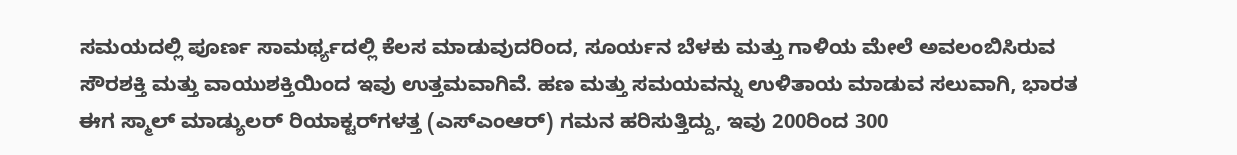ಸಮಯದಲ್ಲಿ ಪೂರ್ಣ ಸಾಮರ್ಥ್ಯದಲ್ಲಿ ಕೆಲಸ ಮಾಡುವುದರಿಂದ, ಸೂರ್ಯನ ಬೆಳಕು ಮತ್ತು ಗಾಳಿಯ ಮೇಲೆ ಅವಲಂಬಿಸಿರುವ ಸೌರಶಕ್ತಿ ಮತ್ತು ವಾಯುಶಕ್ತಿಯಿಂದ ಇವು ಉತ್ತಮವಾಗಿವೆ. ಹಣ ಮತ್ತು ಸಮಯವನ್ನು ಉಳಿತಾಯ ಮಾಡುವ ಸಲುವಾಗಿ, ಭಾರತ ಈಗ ಸ್ಮಾಲ್ ಮಾಡ್ಯುಲರ್ ರಿಯಾಕ್ಟರ್‌ಗಳತ್ತ (ಎಸ್ಎಂಆರ್) ಗಮನ ಹರಿಸುತ್ತಿದ್ದು, ಇವು 200ರಿಂದ 300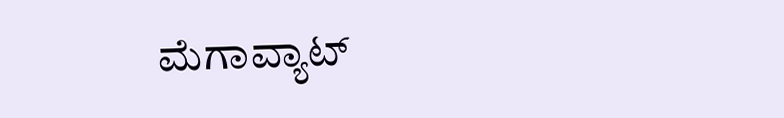ಮೆಗಾವ್ಯಾಟ್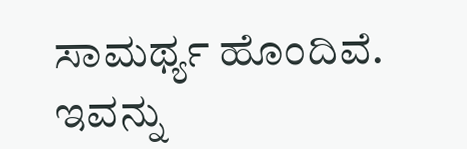ಸಾಮರ್ಥ್ಯ ಹೊಂದಿವೆ. ಇವನ್ನು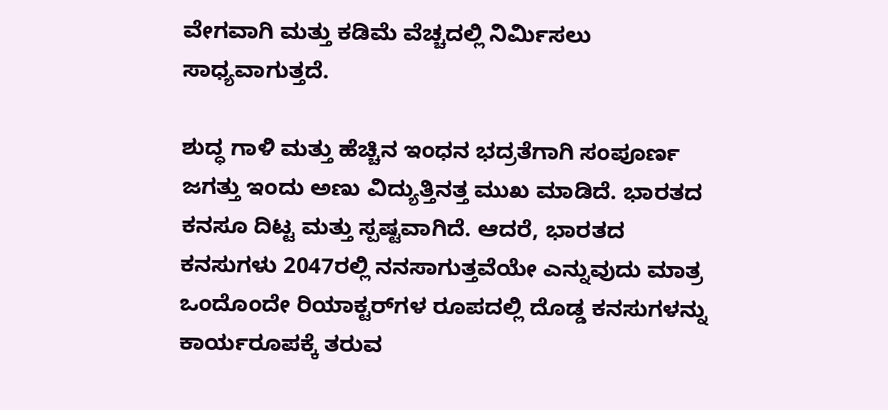ವೇಗವಾಗಿ ಮತ್ತು ಕಡಿಮೆ ವೆಚ್ಚದಲ್ಲಿ ನಿರ್ಮಿಸಲು ಸಾಧ್ಯವಾಗುತ್ತದೆ.

ಶುದ್ಧ ಗಾಳಿ ಮತ್ತು ಹೆಚ್ಚಿನ ಇಂಧನ ಭದ್ರತೆಗಾಗಿ ಸಂಪೂರ್ಣ ಜಗತ್ತು ಇಂದು ಅಣು ವಿದ್ಯುತ್ತಿನತ್ತ ಮುಖ ಮಾಡಿದೆ. ಭಾರತದ ಕನಸೂ ದಿಟ್ಟ ಮತ್ತು ಸ್ಪಷ್ಟವಾಗಿದೆ. ಆದರೆ, ಭಾರತದ ಕನಸುಗಳು 2047ರಲ್ಲಿ ನನಸಾಗುತ್ತವೆಯೇ ಎನ್ನುವುದು ಮಾತ್ರ ಒಂದೊಂದೇ ರಿಯಾಕ್ಟರ್‌ಗಳ ರೂಪದಲ್ಲಿ ದೊಡ್ಡ ಕನಸುಗಳನ್ನು ಕಾರ್ಯರೂಪಕ್ಕೆ ತರುವ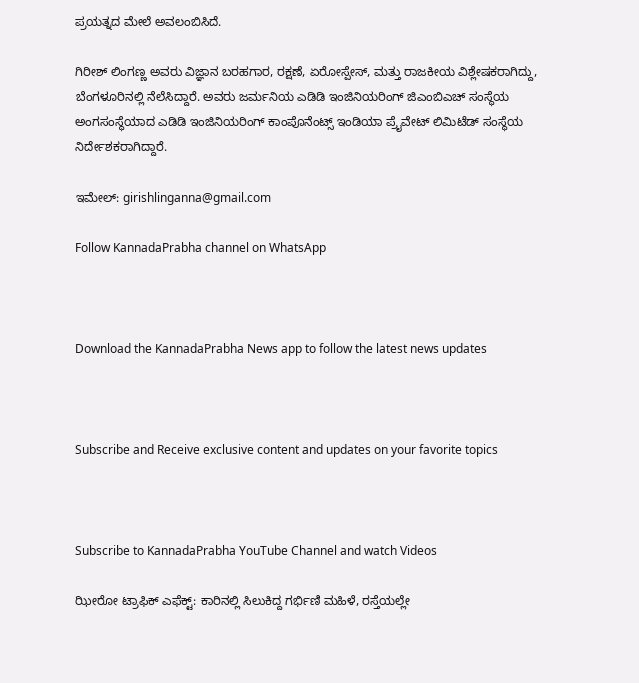ಪ್ರಯತ್ನದ ಮೇಲೆ ಅವಲಂಬಿಸಿದೆ.

ಗಿರೀಶ್ ಲಿಂಗಣ್ಣ ಅವರು ವಿಜ್ಞಾನ ಬರಹಗಾರ, ರಕ್ಷಣೆ, ಏರೋಸ್ಪೇಸ್, ಮತ್ತು ರಾಜಕೀಯ ವಿಶ್ಲೇಷಕರಾಗಿದ್ದು, ಬೆಂಗಳೂರಿನಲ್ಲಿ ನೆಲೆಸಿದ್ದಾರೆ. ಅವರು ಜರ್ಮನಿಯ ಎಡಿಡಿ ಇಂಜಿನಿಯರಿಂಗ್ ಜಿಎಂಬಿಎಚ್ ಸಂಸ್ಥೆಯ ಅಂಗಸಂಸ್ಥೆಯಾದ ಎಡಿಡಿ ಇಂಜಿನಿಯರಿಂಗ್ ಕಾಂಪೊನೆಂಟ್ಸ್ ಇಂಡಿಯಾ ಪ್ರೈವೇಟ್ ಲಿಮಿಟೆಡ್ ಸಂಸ್ಥೆಯ ನಿರ್ದೇಶಕರಾಗಿದ್ದಾರೆ.

ಇಮೇಲ್: girishlinganna@gmail.com

Follow KannadaPrabha channel on WhatsApp



Download the KannadaPrabha News app to follow the latest news updates



Subscribe and Receive exclusive content and updates on your favorite topics



Subscribe to KannadaPrabha YouTube Channel and watch Videos

ಝೀರೋ ಟ್ರಾಫಿಕ್ ಎಫೆಕ್ಟ್: ಕಾರಿನಲ್ಲಿ ಸಿಲುಕಿದ್ದ ಗರ್ಭಿಣಿ ಮಹಿಳೆ, ರಸ್ತೆಯಲ್ಲೇ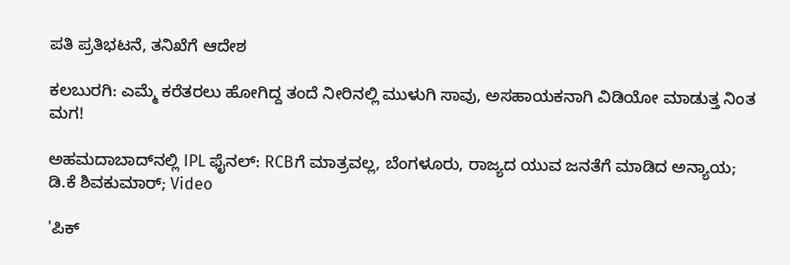ಪತಿ ಪ್ರತಿಭಟನೆ, ತನಿಖೆಗೆ ಆದೇಶ

ಕಲಬುರಗಿ: ಎಮ್ಮೆ ಕರೆತರಲು ಹೋಗಿದ್ದ ತಂದೆ ನೀರಿನಲ್ಲಿ ಮುಳುಗಿ ಸಾವು, ಅಸಹಾಯಕನಾಗಿ ವಿಡಿಯೋ ಮಾಡುತ್ತ ನಿಂತ ಮಗ!

ಅಹಮದಾಬಾದ್‌ನಲ್ಲಿ IPL ಫೈನಲ್: RCBಗೆ ಮಾತ್ರವಲ್ಲ, ಬೆಂಗಳೂರು, ರಾಜ್ಯದ ಯುವ ಜನತೆಗೆ ಮಾಡಿದ ಅನ್ಯಾಯ; ಡಿ.ಕೆ ಶಿವಕುಮಾರ್; Video

'ಪಿಕ್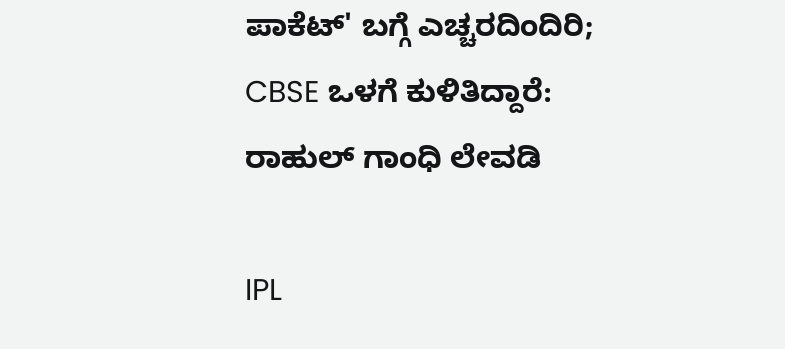ಪಾಕೆಟ್' ಬಗ್ಗೆ ಎಚ್ಚರದಿಂದಿರಿ; CBSE ಒಳಗೆ ಕುಳಿತಿದ್ದಾರೆ: ರಾಹುಲ್ ಗಾಂಧಿ ಲೇವಡಿ

IPL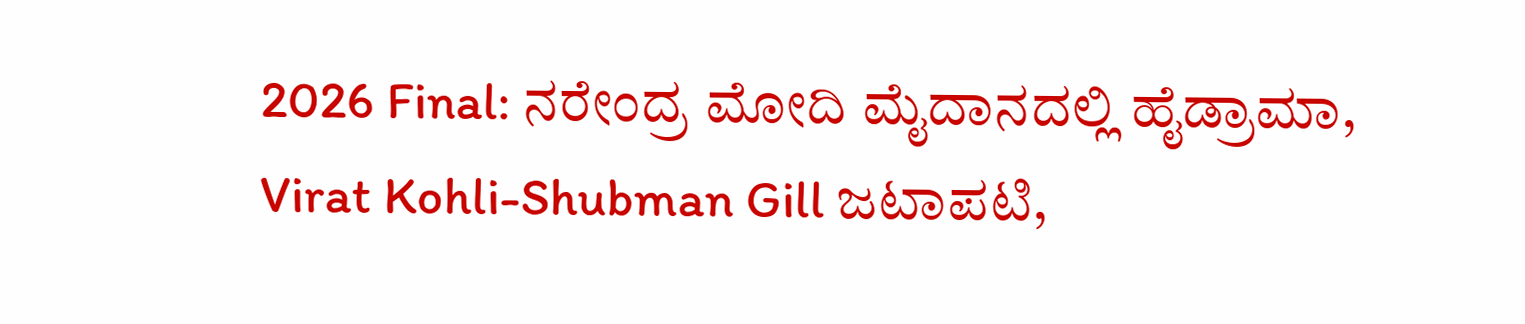2026 Final: ನರೇಂದ್ರ ಮೋದಿ ಮೈದಾನದಲ್ಲಿ ಹೈಡ್ರಾಮಾ, Virat Kohli-Shubman Gill ಜಟಾಪಟಿ,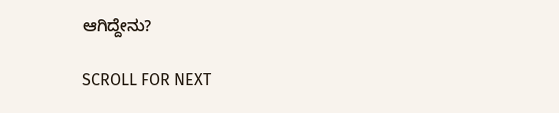ಆಗಿದ್ದೇನು?

SCROLL FOR NEXT